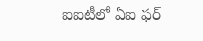ఐఐటీలో ఏఐ ఫర్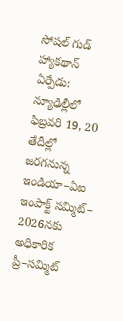సోషల్ గుడ్ హ్యాకథాన్
ఏర్పేడు: న్యూఢిల్లీలో ఫిబ్రవరి 19, 20 తేదీల్లో జరగనున్న ఇండియా–ఏఐ ఇంపాక్ట్ సమ్మిట్– 2026నకు అధికారిక ప్రీ–సమ్మిట్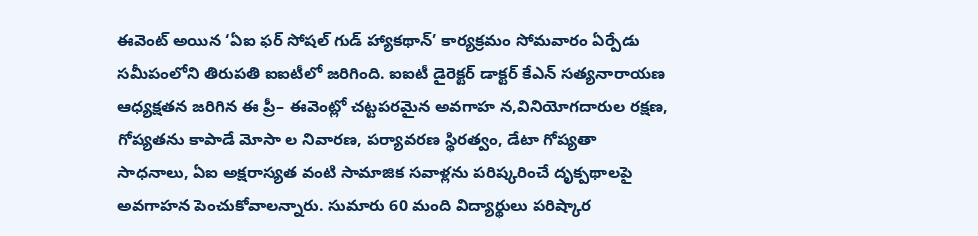ఈవెంట్ అయిన ‘ఏఐ ఫర్ సోషల్ గుడ్ హ్యాకథాన్’ కార్యక్రమం సోమవారం ఏర్పేడు సమీపంలోని తిరుపతి ఐఐటీలో జరిగింది. ఐఐటీ డైరెక్టర్ డాక్టర్ కేఎన్ సత్యనారాయణ ఆధ్యక్షతన జరిగిన ఈ ప్రీ– ఈవెంట్లో చట్టపరమైన అవగాహ న,వినియోగదారుల రక్షణ, గోప్యతను కాపాడే మోసా ల నివారణ, పర్యావరణ స్థిరత్వం, డేటా గోప్యతా సాధనాలు, ఏఐ అక్షరాస్యత వంటి సామాజిక సవాళ్లను పరిష్కరించే దృక్పథాలపై అవగాహన పెంచుకోవాలన్నారు. సుమారు 60 మంది విద్యార్థులు పరిష్కార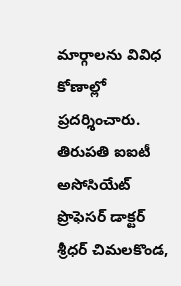మార్గాలను వివిధ కోణాల్లో ప్రదర్శించారు. తిరుపతి ఐఐటీ అసోసియేట్ ప్రొఫెసర్ డాక్టర్ శ్రీధర్ చిమలకొండ,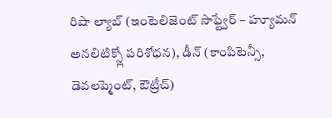రిషా ల్యాబ్ (ఇంటెలిజెంట్ సాఫ్ట్వేర్ – హ్యూమన్ అనలిటిక్స్లో పరిశోధన), డీన్ (కాంపిటెన్సీ, డెవలప్మెంట్, ఔట్రీచ్)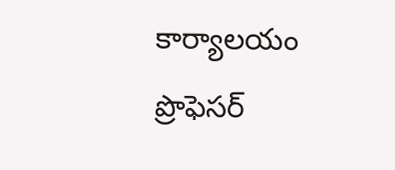కార్యాలయం ప్రొఫెసర్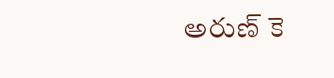అరుణ్ కె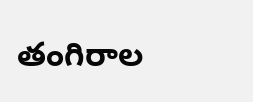తంగిరాల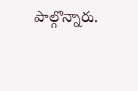పాల్గొన్నారు.